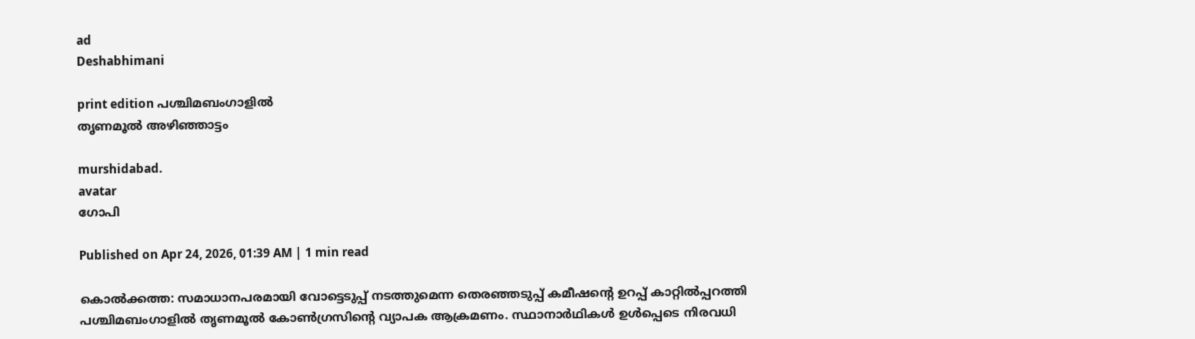ad
Deshabhimani

print edition പശ്ചിമബംഗാളിൽ
തൃണമൂൽ അഴിഞ്ഞാട്ടം

murshidabad.
avatar
ഗോപി

Published on Apr 24, 2026, 01:39 AM | 1 min read

കൊൽക്കത്ത: സമാധാനപരമായി വോട്ടെടുപ്പ് നടത്തുമെന്ന തെരഞ്ഞടുപ്പ് കമീഷന്റെ ഉറപ്പ് കാറ്റിൽപ്പറത്തി പശ്ചിമബംഗാളിൽ തൃണമൂൽ കോൺഗ്രസിന്റെ വ്യാപക ആക്രമണം. സ്ഥാനാർഥികൾ ഉൾപ്പെടെ നിരവധി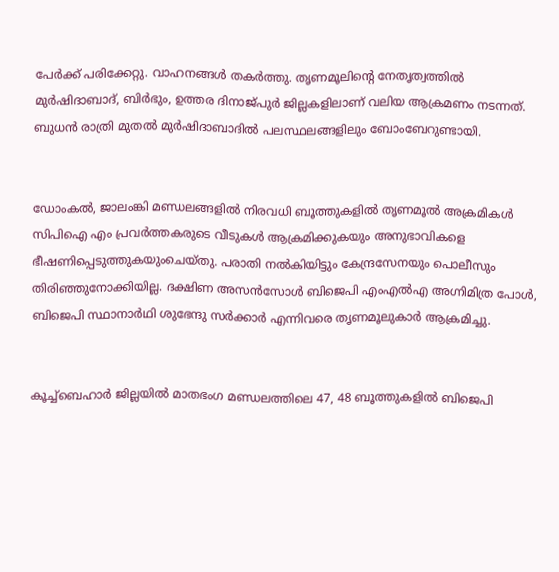പേർക്ക് പരിക്കേറ്റു. വാഹനങ്ങൾ തകർത്തു. തൃണമൂലിന്റെ നേതൃത്വത്തിൽ മുർഷിദാബാദ്, ബിർഭും, ഉത്തര ദിനാജ്പുർ ജില്ലകളിലാണ് വലിയ ആക്രമണം നടന്നത്. ബുധൻ രാത്രി മുതൽ മുർഷിദാബാദിൽ പലസ്ഥലങ്ങളിലും ബോംബേറുണ്ടായി.


ഡോംകൽ, ജാലംങ്കി മണ്ഡലങ്ങളിൽ നിരവധി ബൂത്തുകളിൽ തൃണമൂൽ അക്രമികൾ സിപിഐ എം പ്രവർത്തകരുടെ വീടുകൾ ആക്രമിക്കുകയും അനുഭാവികളെ ഭീഷണിപ്പെടുത്തുകയുംചെയ്തു. പരാതി നൽകിയിട്ടും കേന്ദ്രസേനയും പൊലീസും തിരിഞ്ഞുനോക്കിയില്ല. ദക്ഷിണ അസൻസോൾ ബിജെപി എംഎൽഎ അഗ്നിമിത്ര പോൾ, ബിജെപി സ്ഥാനാർഥി ശുഭേന്ദു സർക്കാർ എന്നിവരെ തൃണമൂലുകാര്‍ ആക്രമിച്ചു.


കൂച്ച്ബെഹാർ ജില്ലയിൽ മാതഭംഗ മണ്ഡലത്തിലെ 47, 48 ബൂത്തുകളിൽ ബിജെപി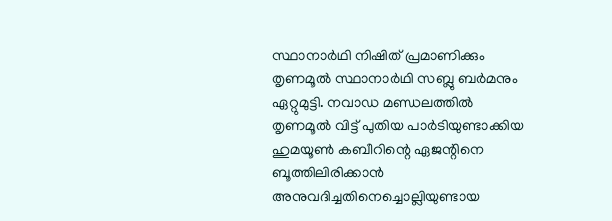സ്ഥാനാർഥി നിഷിത് പ്രമാണിക്കും തൃണമൂൽ സ്ഥാനാർഥി സബ്ലു ബർമനും ഏറ്റുമുട്ടി. നവാഡ മണ്ഡലത്തിൽ തൃണമൂൽ വിട്ട് പുതിയ പാർടിയുണ്ടാക്കിയ ഹുമയൂൺ കബീറിന്റെ ഏജന്റിനെ ബൂത്തിലിരിക്കാൻ അനുവദിച്ചതിനെച്ചൊല്ലിയുണ്ടായ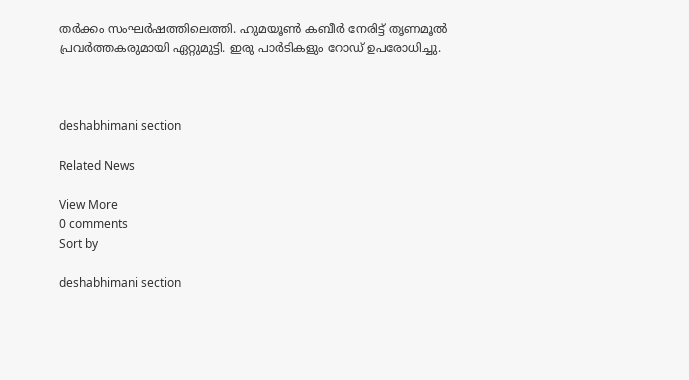തർക്കം സംഘർഷത്തിലെത്തി. ഹുമയൂൺ കബീർ നേരിട്ട് തൃണമൂൽ പ്രവർത്തകരുമായി ഏറ്റുമുട്ടി. ഇരു പാർടികളും റോഡ് ഉപരോധിച്ചു.



deshabhimani section

Related News

View More
0 comments
Sort by

deshabhimani section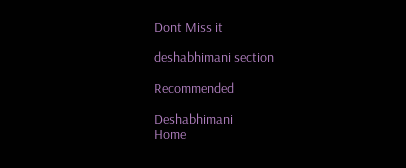Dont Miss it

deshabhimani section

Recommended

Deshabhimani
Home